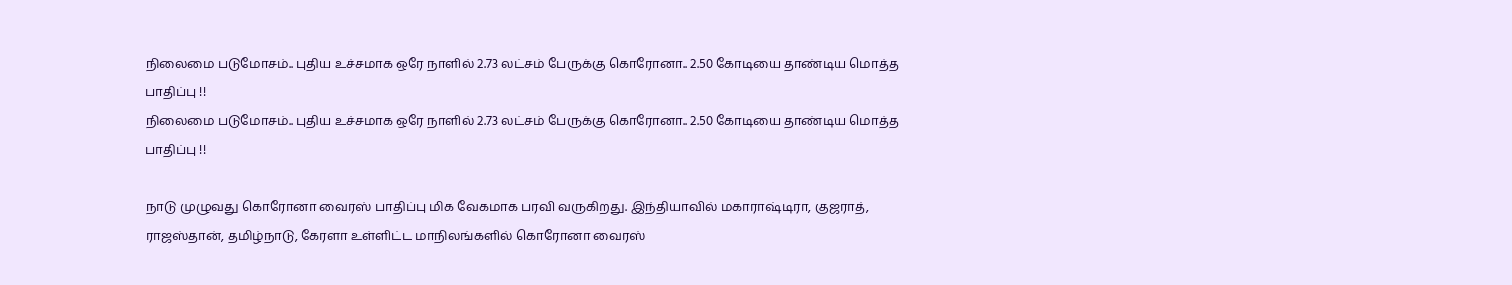நிலைமை படுமோசம்.. புதிய உச்சமாக ஒரே நாளில் 2.73 லட்சம் பேருக்கு கொரோனா.. 2.50 கோடியை தாண்டிய மொத்த பாதிப்பு !!
நிலைமை படுமோசம்.. புதிய உச்சமாக ஒரே நாளில் 2.73 லட்சம் பேருக்கு கொரோனா.. 2.50 கோடியை தாண்டிய மொத்த பாதிப்பு !!

நாடு முழுவது கொரோனா வைரஸ் பாதிப்பு மிக வேகமாக பரவி வருகிறது. இந்தியாவில் மகாராஷ்டிரா, குஜராத், ராஜஸ்தான், தமிழ்நாடு, கேரளா உள்ளிட்ட மாநிலங்களில் கொரோனா வைரஸ்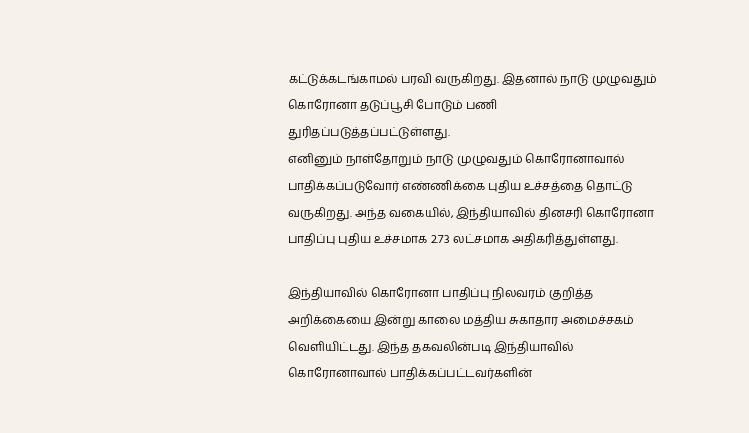கட்டுக்கடங்காமல் பரவி வருகிறது. இதனால் நாடு முழுவதும் கொரோனா தடுப்பூசி போடும் பணி துரிதப்படுத்தப்பட்டுள்ளது.
எனினும் நாள்தோறும் நாடு முழுவதும் கொரோனாவால் பாதிக்கப்படுவோர் எண்ணிக்கை புதிய உச்சத்தை தொட்டு வருகிறது. அந்த வகையில், இந்தியாவில் தினசரி கொரோனா பாதிப்பு புதிய உச்சமாக 2.73 லட்சமாக அதிகரித்துள்ளது.

இந்தியாவில் கொரோனா பாதிப்பு நிலவரம் குறித்த அறிக்கையை இன்று காலை மத்திய சுகாதார அமைச்சகம் வெளியிட்டது. இந்த தகவலின்படி இந்தியாவில் கொரோனாவால் பாதிக்கப்பட்டவர்களின்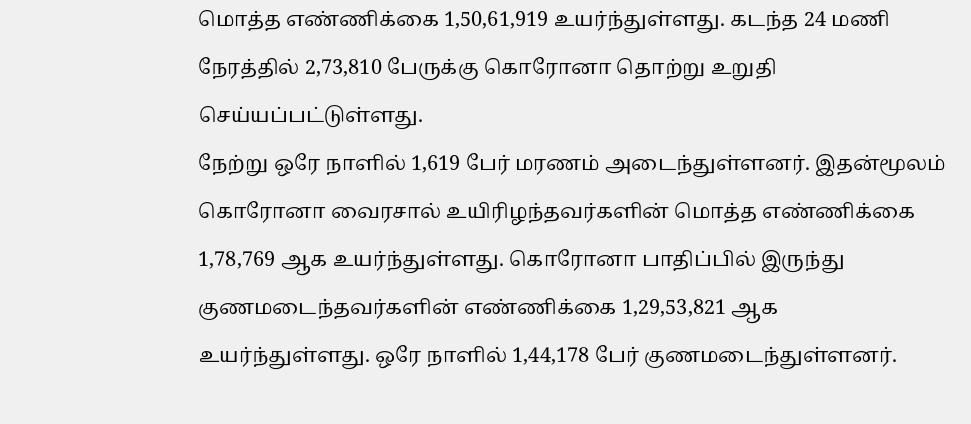மொத்த எண்ணிக்கை 1,50,61,919 உயர்ந்துள்ளது. கடந்த 24 மணி நேரத்தில் 2,73,810 பேருக்கு கொரோனா தொற்று உறுதி செய்யப்பட்டுள்ளது.
நேற்று ஒரே நாளில் 1,619 பேர் மரணம் அடைந்துள்ளனர். இதன்மூலம் கொரோனா வைரசால் உயிரிழந்தவர்களின் மொத்த எண்ணிக்கை 1,78,769 ஆக உயர்ந்துள்ளது. கொரோனா பாதிப்பில் இருந்து குணமடைந்தவர்களின் எண்ணிக்கை 1,29,53,821 ஆக உயர்ந்துள்ளது. ஒரே நாளில் 1,44,178 பேர் குணமடைந்துள்ளனர்.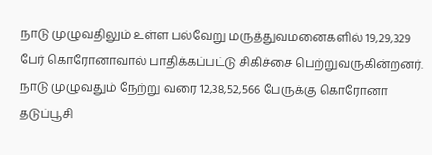நாடு முழுவதிலும் உள்ள பல்வேறு மருத்துவமனைகளில் 19,29,329 பேர் கொரோனாவால் பாதிக்கப்பட்டு சிகிச்சை பெற்றுவருகின்றனர். நாடு முழுவதும் நேற்று வரை 12,38,52,566 பேருக்கு கொரோனா தடுப்பூசி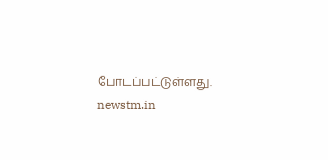போடப்பட்டுள்ளது.
newstm.in